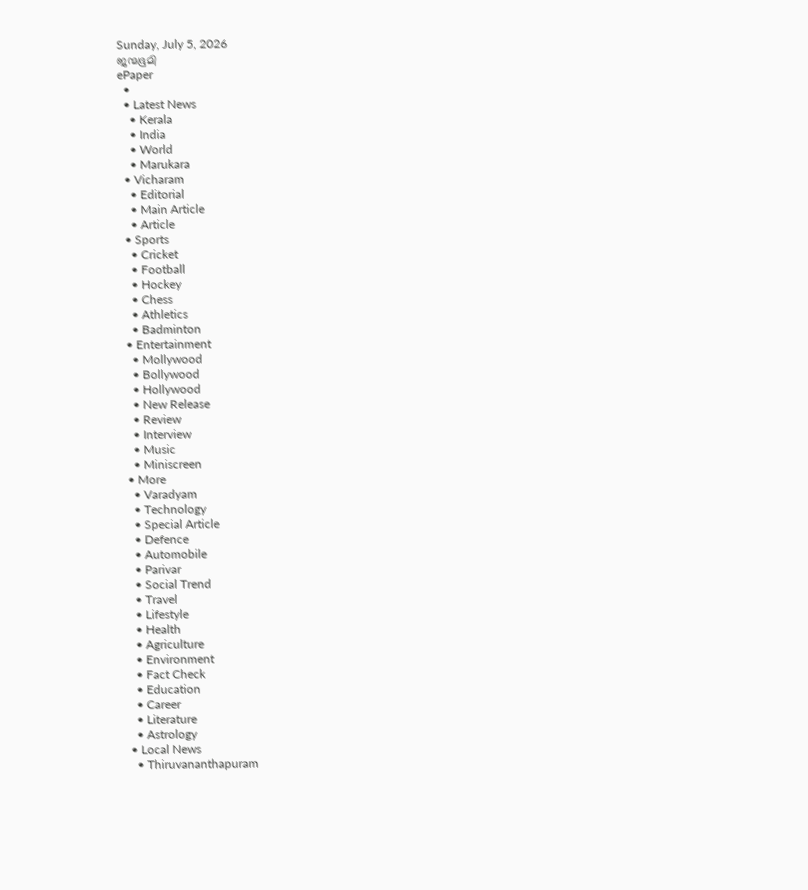Sunday, July 5, 2026
ജന്മഭൂമി
ePaper
  •
  • Latest News
    • Kerala
    • India
    • World
    • Marukara
  • Vicharam
    • Editorial
    • Main Article
    • Article
  • Sports
    • Cricket
    • Football
    • Hockey
    • Chess
    • Athletics
    • Badminton
  • Entertainment
    • Mollywood
    • Bollywood
    • Hollywood
    • New Release
    • Review
    • Interview
    • Music
    • Miniscreen
  • More
    • Varadyam
    • Technology
    • Special Article
    • Defence
    • Automobile
    • Parivar
    • Social Trend
    • Travel
    • Lifestyle
    • Health
    • Agriculture
    • Environment
    • Fact Check
    • Education
    • Career
    • Literature
    • Astrology
  • Local News
    • Thiruvananthapuram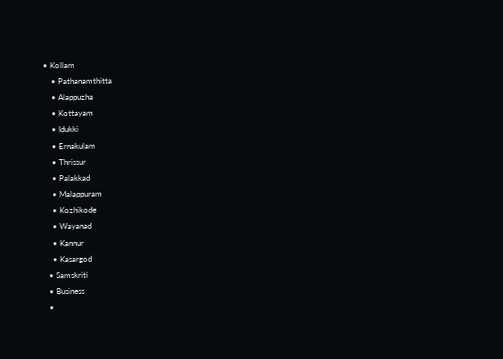• Kollam
    • Pathanamthitta
    • Alappuzha
    • Kottayam
    • Idukki
    • Ernakulam
    • Thrissur
    • Palakkad
    • Malappuram
    • Kozhikode
    • Wayanad
    • Kannur
    • Kasargod
  • Samskriti
  • Business
  •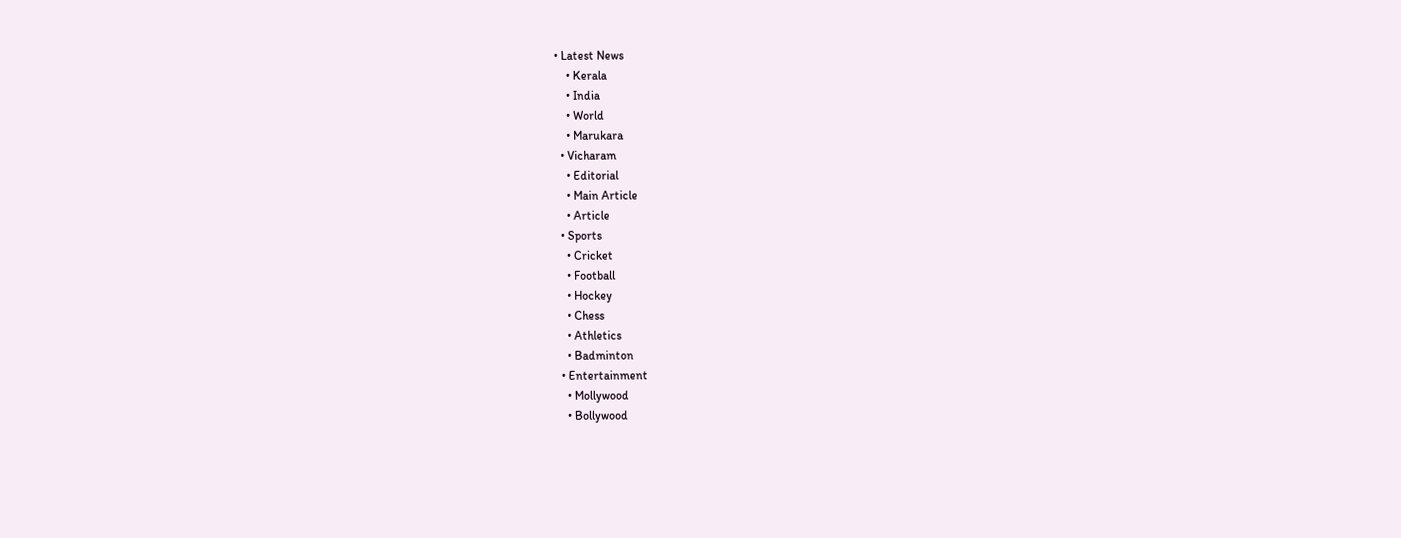• Latest News
    • Kerala
    • India
    • World
    • Marukara
  • Vicharam
    • Editorial
    • Main Article
    • Article
  • Sports
    • Cricket
    • Football
    • Hockey
    • Chess
    • Athletics
    • Badminton
  • Entertainment
    • Mollywood
    • Bollywood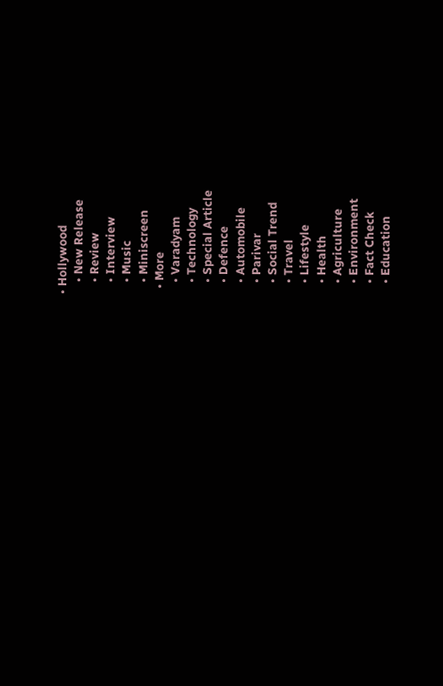• Hollywood
    • New Release
    • Review
    • Interview
    • Music
    • Miniscreen
  • More
    • Varadyam
    • Technology
    • Special Article
    • Defence
    • Automobile
    • Parivar
    • Social Trend
    • Travel
    • Lifestyle
    • Health
    • Agriculture
    • Environment
    • Fact Check
    • Education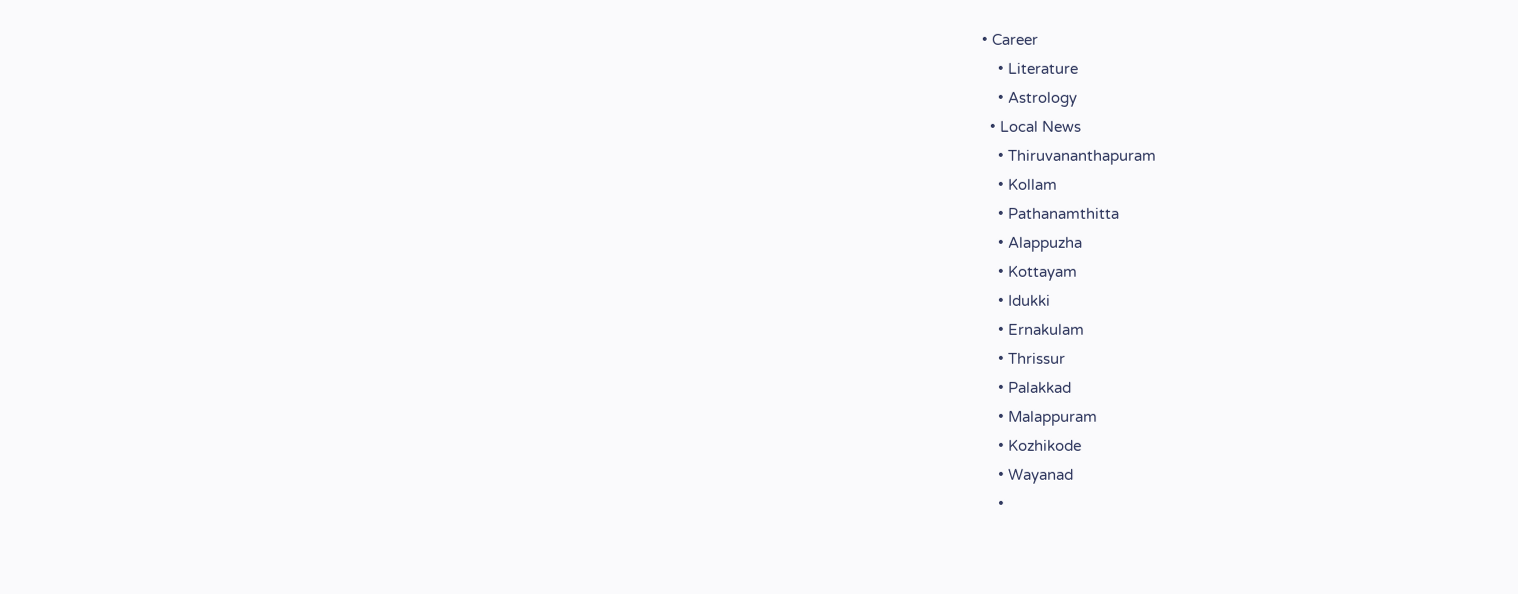• Career
    • Literature
    • Astrology
  • Local News
    • Thiruvananthapuram
    • Kollam
    • Pathanamthitta
    • Alappuzha
    • Kottayam
    • Idukki
    • Ernakulam
    • Thrissur
    • Palakkad
    • Malappuram
    • Kozhikode
    • Wayanad
    •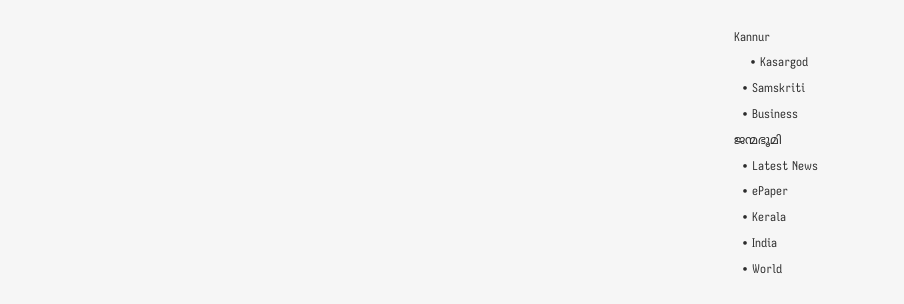Kannur
    • Kasargod
  • Samskriti
  • Business
ജന്മഭൂമി
  • Latest News
  • ePaper
  • Kerala
  • India
  • World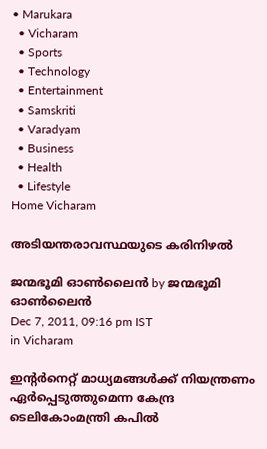• Marukara
  • Vicharam
  • Sports
  • Technology
  • Entertainment
  • Samskriti
  • Varadyam
  • Business
  • Health
  • Lifestyle
Home Vicharam

അടിയന്തരാവസ്ഥയുടെ കരിനിഴല്‍

ജന്മഭൂമി ഓണ്‍ലൈന്‍ by ജന്മഭൂമി ഓണ്‍ലൈന്‍
Dec 7, 2011, 09:16 pm IST
in Vicharam

ഇന്റര്‍നെറ്റ്‌ മാധ്യമങ്ങള്‍ക്ക്‌ നിയന്ത്രണം ഏര്‍പ്പെടുത്തുമെന്ന കേന്ദ്ര ടെലികോംമന്ത്രി കപില്‍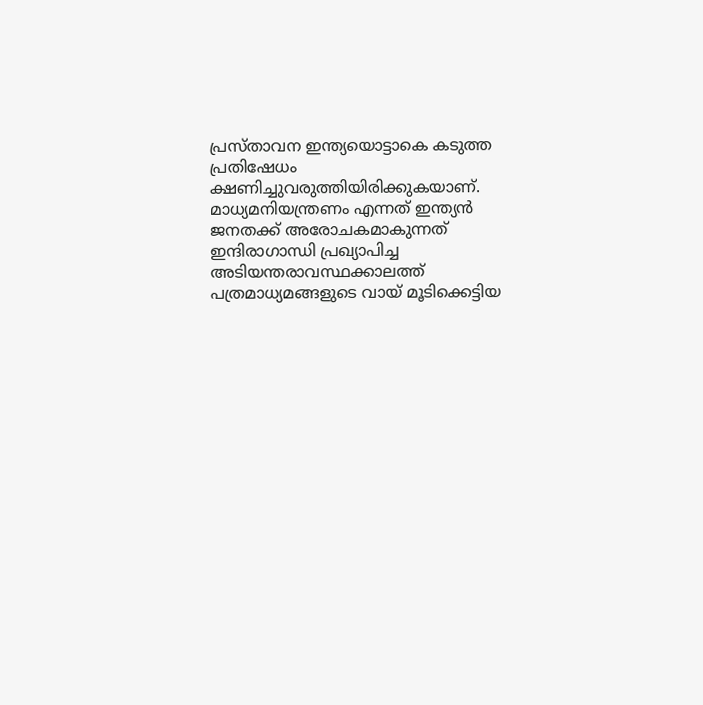പ്രസ്താവന ഇന്ത്യയൊട്ടാകെ കടുത്ത പ്രതിഷേധം ക്ഷണിച്ചുവരുത്തിയിരിക്കുകയാണ്‌. മാധ്യമനിയന്ത്രണം എന്നത്‌ ഇന്ത്യന്‍ ജനതക്ക്‌ അരോചകമാകുന്നത്‌ ഇന്ദിരാഗാന്ധി പ്രഖ്യാപിച്ച അടിയന്തരാവസ്ഥക്കാലത്ത്‌ പത്രമാധ്യമങ്ങളുടെ വായ്‌ മൂടിക്കെട്ടിയ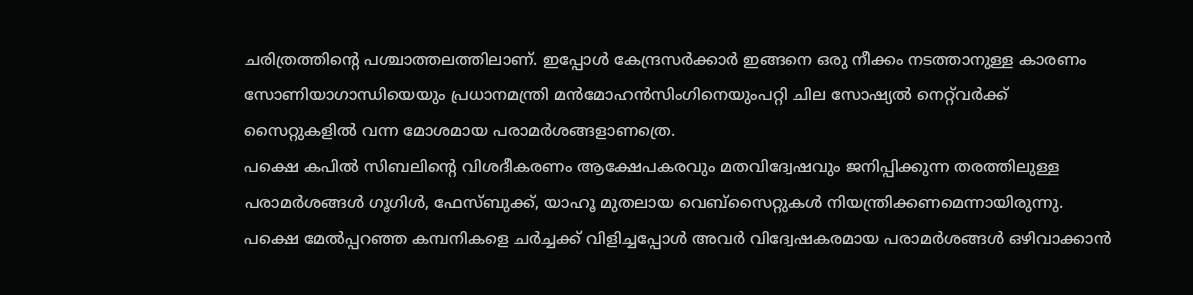ചരിത്രത്തിന്റെ പശ്ചാത്തലത്തിലാണ്‌. ഇപ്പോള്‍ കേന്ദ്രസര്‍ക്കാര്‍ ഇങ്ങനെ ഒരു നീക്കം നടത്താനുള്ള കാരണം സോണിയാഗാന്ധിയെയും പ്രധാനമന്ത്രി മന്‍മോഹന്‍സിംഗിനെയുംപറ്റി ചില സോഷ്യല്‍ നെറ്റ്‌വര്‍ക്ക്‌ സൈറ്റുകളില്‍ വന്ന മോശമായ പരാമര്‍ശങ്ങളാണത്രെ.
പക്ഷെ കപില്‍ സിബലിന്റെ വിശദീകരണം ആക്ഷേപകരവും മതവിദ്വേഷവും ജനിപ്പിക്കുന്ന തരത്തിലുള്ള പരാമര്‍ശങ്ങള്‍ ഗൂഗിള്‍, ഫേസ്ബുക്ക്‌, യാഹൂ മുതലായ വെബ്സൈറ്റുകള്‍ നിയന്ത്രിക്കണമെന്നായിരുന്നു. പക്ഷെ മേല്‍പ്പറഞ്ഞ കമ്പനികളെ ചര്‍ച്ചക്ക്‌ വിളിച്ചപ്പോള്‍ അവര്‍ വിദ്വേഷകരമായ പരാമര്‍ശങ്ങള്‍ ഒഴിവാക്കാന്‍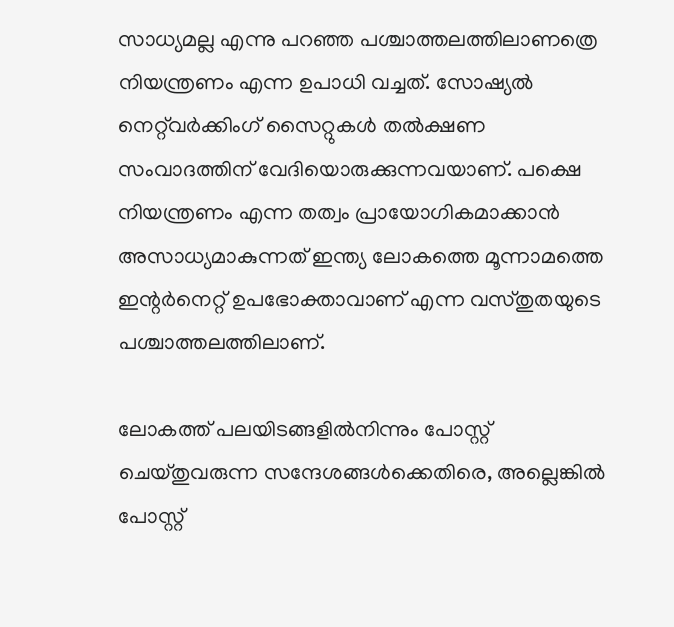സാധ്യമല്ല എന്നു പറഞ്ഞ പശ്ചാത്തലത്തിലാണത്രെ നിയന്ത്രണം എന്ന ഉപാധി വച്ചത്‌. സോഷ്യല്‍ നെറ്റ്‌വര്‍ക്കിംഗ്‌ സൈറ്റുകള്‍ തല്‍ക്ഷണ സംവാദത്തിന്‌ വേദിയൊരുക്കുന്നവയാണ്‌. പക്ഷെ നിയന്ത്രണം എന്ന തത്വം പ്രായോഗികമാക്കാന്‍ അസാധ്യമാകുന്നത്‌ ഇന്ത്യ ലോകത്തെ മൂന്നാമത്തെ ഇന്റര്‍നെറ്റ്‌ ഉപഭോക്താവാണ്‌ എന്ന വസ്തുതയുടെ പശ്ചാത്തലത്തിലാണ്‌.

ലോകത്ത്‌ പലയിടങ്ങളില്‍നിന്നും പോസ്റ്റ്‌ ചെയ്തുവരുന്ന സന്ദേശങ്ങള്‍ക്കെതിരെ, അല്ലെങ്കില്‍ പോസ്റ്റ്‌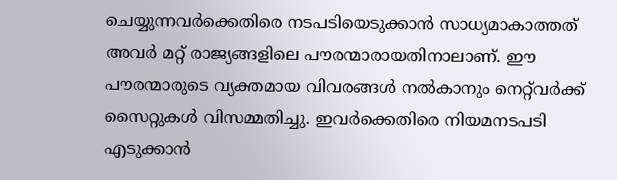ചെയ്യുന്നവര്‍ക്കെതിരെ നടപടിയെടുക്കാന്‍ സാധ്യമാകാത്തത്‌ അവര്‍ മറ്റ്‌ രാജ്യങ്ങളിലെ പൗരന്മാരായതിനാലാണ്‌. ഈ പൗരന്മാരുടെ വ്യക്തമായ വിവരങ്ങള്‍ നല്‍കാനും നെറ്റ്‌വര്‍ക്ക്‌ സൈറ്റുകള്‍ വിസമ്മതിച്ചു. ഇവര്‍ക്കെതിരെ നിയമനടപടി എടുക്കാന്‍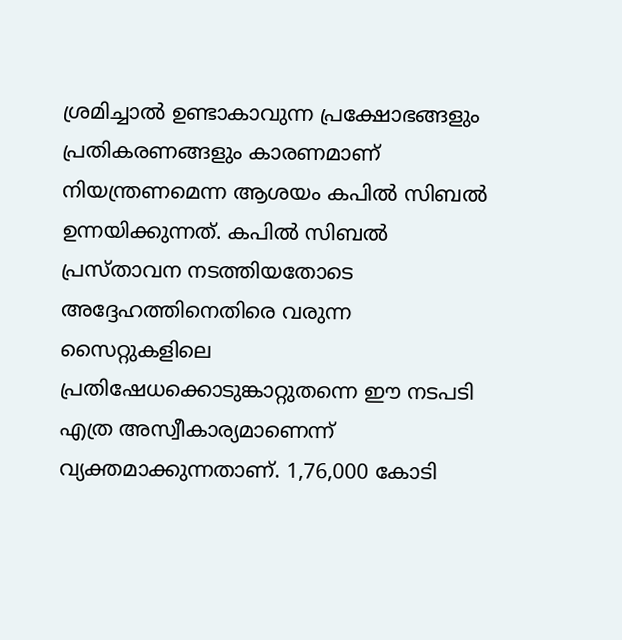ശ്രമിച്ചാല്‍ ഉണ്ടാകാവുന്ന പ്രക്ഷോഭങ്ങളും പ്രതികരണങ്ങളും കാരണമാണ്‌ നിയന്ത്രണമെന്ന ആശയം കപില്‍ സിബല്‍ ഉന്നയിക്കുന്നത്‌. കപില്‍ സിബല്‍ പ്രസ്താവന നടത്തിയതോടെ അദ്ദേഹത്തിനെതിരെ വരുന്ന സൈറ്റുകളിലെ പ്രതിഷേധക്കൊടുങ്കാറ്റുതന്നെ ഈ നടപടി എത്ര അസ്വീകാര്യമാണെന്ന്‌ വ്യക്തമാക്കുന്നതാണ്‌. 1,76,000 കോടി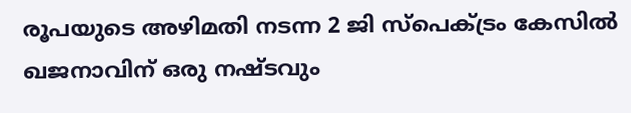രൂപയുടെ അഴിമതി നടന്ന 2 ജി സ്പെക്ട്രം കേസില്‍ ഖജനാവിന്‌ ഒരു നഷ്ടവും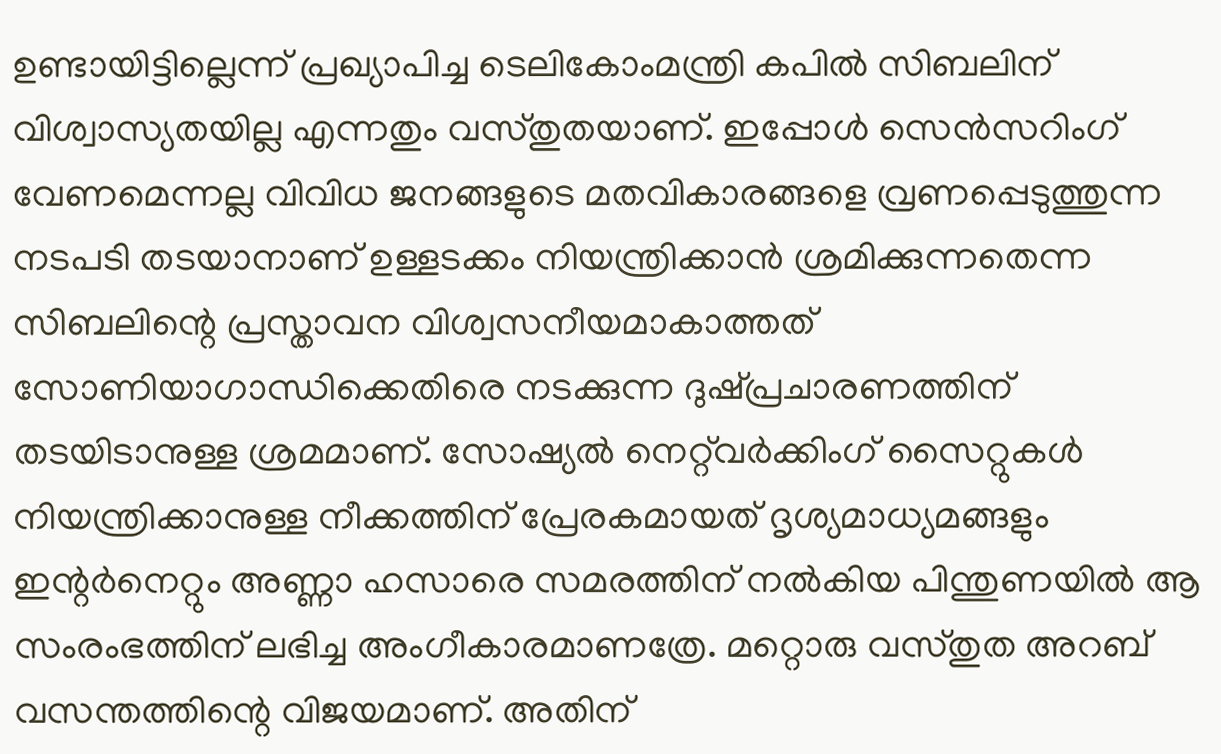ഉണ്ടായിട്ടില്ലെന്ന്‌ പ്രഖ്യാപിച്ച ടെലികോംമന്ത്രി കപില്‍ സിബലിന്‌ വിശ്വാസ്യതയില്ല എന്നതും വസ്തുതയാണ്‌. ഇപ്പോള്‍ സെന്‍സറിംഗ്‌ വേണമെന്നല്ല വിവിധ ജനങ്ങളുടെ മതവികാരങ്ങളെ വ്രണപ്പെടുത്തുന്ന നടപടി തടയാനാണ്‌ ഉള്ളടക്കം നിയന്ത്രിക്കാന്‍ ശ്രമിക്കുന്നതെന്ന സിബലിന്റെ പ്രസ്താവന വിശ്വസനീയമാകാത്തത്‌ സോണിയാഗാന്ധിക്കെതിരെ നടക്കുന്ന ദുഷ്പ്രചാരണത്തിന്‌ തടയിടാനുള്ള ശ്രമമാണ്‌. സോഷ്യല്‍ നെറ്റ്‌വര്‍ക്കിംഗ്‌ സൈറ്റുകള്‍ നിയന്ത്രിക്കാനുള്ള നീക്കത്തിന്‌ പ്രേരകമായത്‌ ദൃശ്യമാധ്യമങ്ങളും ഇന്റര്‍നെറ്റും അണ്ണാ ഹസാരെ സമരത്തിന്‌ നല്‍കിയ പിന്തുണയില്‍ ആ സംരംഭത്തിന്‌ ലഭിച്ച അംഗീകാരമാണത്രേ. മറ്റൊരു വസ്തുത അറബ്‌ വസന്തത്തിന്റെ വിജയമാണ്‌. അതിന്‌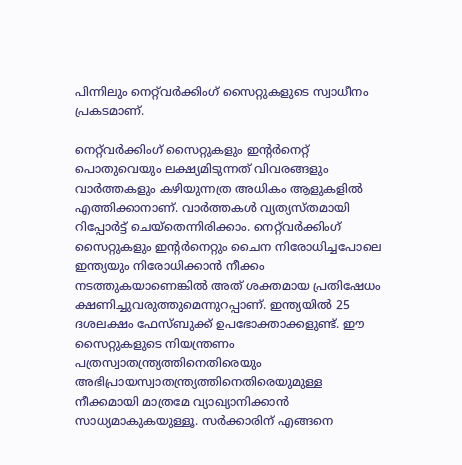പിന്നിലും നെറ്റ്‌വര്‍ക്കിംഗ്‌ സൈറ്റുകളുടെ സ്വാധീനം പ്രകടമാണ്‌.

നെറ്റ്‌വര്‍ക്കിംഗ്‌ സൈറ്റുകളും ഇന്റര്‍നെറ്റ്‌ പൊതുവെയും ലക്ഷ്യമിടുന്നത്‌ വിവരങ്ങളും വാര്‍ത്തകളും കഴിയുന്നത്ര അധികം ആളുകളില്‍ എത്തിക്കാനാണ്‌. വാര്‍ത്തകള്‍ വ്യത്യസ്തമായി റിപ്പോര്‍ട്ട്‌ ചെയ്തെന്നിരിക്കാം. നെറ്റ്‌വര്‍ക്കിംഗ്‌ സൈറ്റുകളും ഇന്റര്‍നെറ്റും ചൈന നിരോധിച്ചപോലെ ഇന്ത്യയും നിരോധിക്കാന്‍ നീക്കം നടത്തുകയാണെങ്കില്‍ അത്‌ ശക്തമായ പ്രതിഷേധം ക്ഷണിച്ചുവരുത്തുമെന്നുറപ്പാണ്‌. ഇന്ത്യയില്‍ 25 ദശലക്ഷം ഫേസ്ബുക്ക്‌ ഉപഭോക്താക്കളുണ്ട്‌. ഈ സൈറ്റുകളുടെ നിയന്ത്രണം പത്രസ്വാതന്ത്ര്യത്തിനെതിരെയും അഭിപ്രായസ്വാതന്ത്ര്യത്തിനെതിരെയുമുള്ള നീക്കമായി മാത്രമേ വ്യാഖ്യാനിക്കാന്‍ സാധ്യമാകുകയുള്ളൂ. സര്‍ക്കാരിന്‌ എങ്ങനെ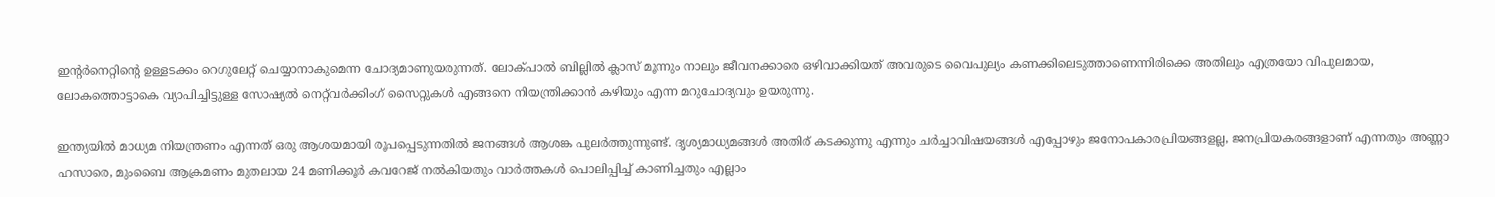ഇന്റര്‍നെറ്റിന്റെ ഉള്ളടക്കം റെഗുലേറ്റ്‌ ചെയ്യാനാകുമെന്ന ചോദ്യമാണുയരുന്നത്‌. ലോക്പാല്‍ ബില്ലില്‍ ക്ലാസ്‌ മൂന്നും നാലും ജീവനക്കാരെ ഒഴിവാക്കിയത്‌ അവരുടെ വൈപുല്യം കണക്കിലെടുത്താണെന്നിരിക്കെ അതിലും എത്രയോ വിപുലമായ, ലോകത്തൊട്ടാകെ വ്യാപിച്ചിട്ടുള്ള സോഷ്യല്‍ നെറ്റ്‌വര്‍ക്കിംഗ്‌ സൈറ്റുകള്‍ എങ്ങനെ നിയന്ത്രിക്കാന്‍ കഴിയും എന്ന മറുചോദ്യവും ഉയരുന്നു.

ഇന്ത്യയില്‍ മാധ്യമ നിയന്ത്രണം എന്നത്‌ ഒരു ആശയമായി രൂപപ്പെടുന്നതില്‍ ജനങ്ങള്‍ ആശങ്ക പുലര്‍ത്തുന്നുണ്ട്‌. ദൃശ്യമാധ്യമങ്ങള്‍ അതിര്‌ കടക്കുന്നു എന്നും ചര്‍ച്ചാവിഷയങ്ങള്‍ എപ്പോഴും ജനോപകാരപ്രിയങ്ങളല്ല, ജനപ്രിയകരങ്ങളാണ്‌ എന്നതും അണ്ണാ ഹസാരെ, മുംബൈ ആക്രമണം മുതലായ 24 മണിക്കൂര്‍ കവറേജ്‌ നല്‍കിയതും വാര്‍ത്തകള്‍ പൊലിപ്പിച്ച്‌ കാണിച്ചതും എല്ലാം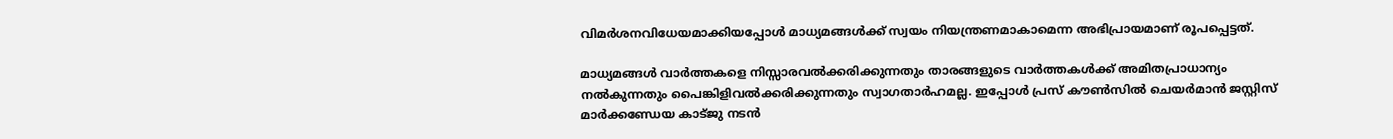വിമര്‍ശനവിധേയമാക്കിയപ്പോള്‍ മാധ്യമങ്ങള്‍ക്ക്‌ സ്വയം നിയന്ത്രണമാകാമെന്ന അഭിപ്രായമാണ്‌ രൂപപ്പെട്ടത്‌.

മാധ്യമങ്ങള്‍ വാര്‍ത്തകളെ നിസ്സാരവല്‍ക്കരിക്കുന്നതും താരങ്ങളുടെ വാര്‍ത്തകള്‍ക്ക്‌ അമിതപ്രാധാന്യം നല്‍കുന്നതും പൈങ്കിളിവല്‍ക്കരിക്കുന്നതും സ്വാഗതാര്‍ഹമല്ല. ഇപ്പോള്‍ പ്രസ്‌ കൗണ്‍സില്‍ ചെയര്‍മാന്‍ ജസ്റ്റിസ്‌ മാര്‍ക്കണ്ഡേയ കാട്ജു നടന്‍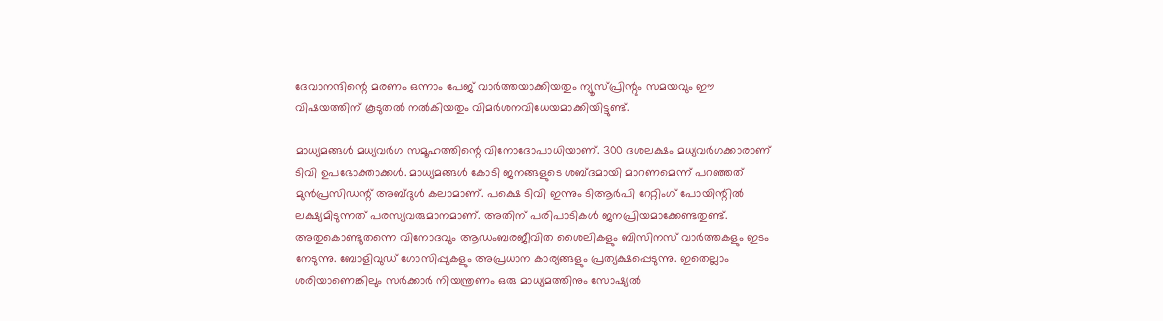ദേവാനന്ദിന്റെ മരണം ഒന്നാം പേജ്‌ വാര്‍ത്തയാക്കിയതും ന്യൂസ്പ്രിന്റും സമയവും ഈ വിഷയത്തിന്‌ കൂടുതല്‍ നല്‍കിയതും വിമര്‍ശനവിധേയമാക്കിയിട്ടുണ്ട്‌.

മാധ്യമങ്ങള്‍ മധ്യവര്‍ഗ സമൂഹത്തിന്റെ വിനോദോപാധിയാണ്‌. 300 ദശലക്ഷം മധ്യവര്‍ഗക്കാരാണ്‌ ടിവി ഉപഭോക്താക്കള്‍. മാധ്യമങ്ങള്‍ കോടി ജനങ്ങളുടെ ശബ്ദമായി മാറണമെന്ന്‌ പറഞ്ഞത്‌ മുന്‍പ്രസിഡന്റ്‌ അബ്ദുള്‍ കലാമാണ്‌. പക്ഷെ ടിവി ഇന്നും ടിആര്‍പി റേറ്റിംഗ്‌ പോയിന്റില്‍ ലക്ഷ്യമിടുന്നത്‌ പരസ്യവരുമാനമാണ്‌. അതിന്‌ പരിപാടികള്‍ ജനപ്രിയമാക്കേണ്ടതുണ്ട്‌. അതുകൊണ്ടുതന്നെ വിനോദവും ആഡംബരജീവിത ശൈലികളും ബിസിനസ്‌ വാര്‍ത്തകളും ഇടം നേടുന്നു. ബോളിവുഡ്‌ ഗോസിപ്പുകളും അപ്രധാന കാര്യങ്ങളും പ്രത്യക്ഷപ്പെടുന്നു. ഇതെല്ലാം ശരിയാണെങ്കിലും സര്‍ക്കാര്‍ നിയന്ത്രണം ഒരു മാധ്യമത്തിനും സോഷ്യല്‍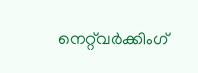നെറ്റ്‌വര്‍ക്കിംഗ്‌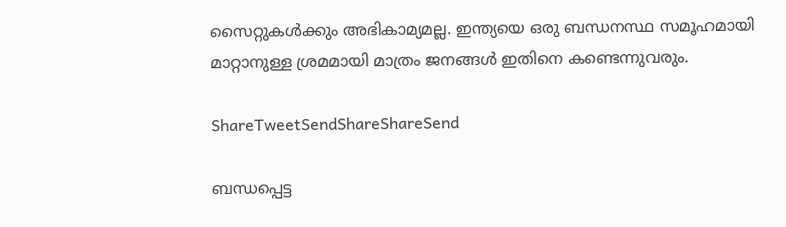സൈറ്റുകള്‍ക്കും അഭികാമ്യമല്ല. ഇന്ത്യയെ ഒരു ബന്ധനസ്ഥ സമൂഹമായി മാറ്റാനുള്ള ശ്രമമായി മാത്രം ജനങ്ങള്‍ ഇതിനെ കണ്ടെന്നുവരും.

ShareTweetSendShareShareSend

ബന്ധപ്പെട്ട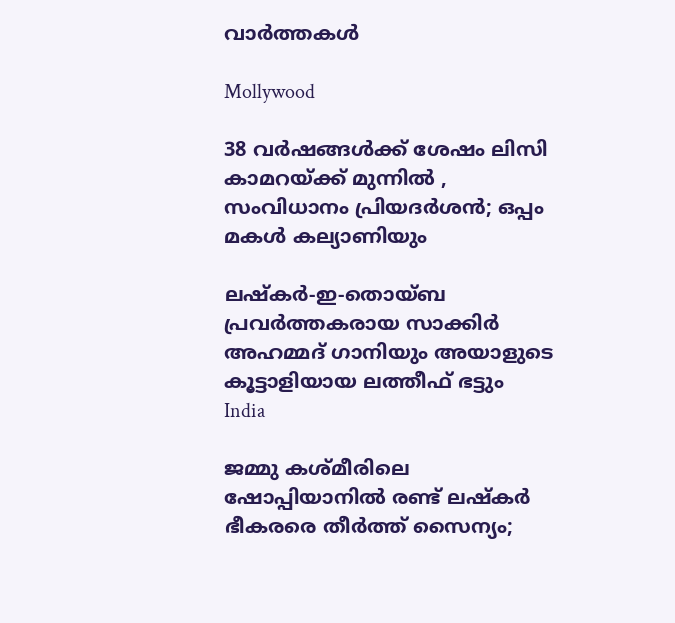വാര്‍ത്തകള്‍

Mollywood

38 വർഷങ്ങൾക്ക് ശേഷം ലിസി കാമറയ്‌ക്ക് മുന്നിൽ , സംവിധാനം പ്രിയദർശൻ; ഒപ്പം മകൾ കല്യാണിയും

ലഷ്‌കർ-ഇ-തൊയ്ബ പ്രവർത്തകരായ സാക്കിർ അഹമ്മദ് ഗാനിയും അയാളുടെ കൂട്ടാളിയായ ലത്തീഫ് ഭട്ടും
India

ജമ്മു കശ്മീരിലെ ഷോപ്പിയാനില്‍ രണ്ട് ലഷ്കര്‍ ഭീകരരെ തീര്‍ത്ത് സൈന്യം;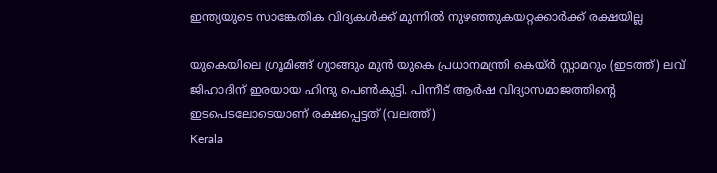ഇന്ത്യയുടെ സാങ്കേതിക വിദ്യകള്‍ക്ക് മുന്നില്‍ നുഴഞ്ഞുകയറ്റക്കാര്‍ക്ക് രക്ഷയില്ല

യുകെയിലെ ഗ്രൂമിങ്ങ് ഗ്യാങ്ങും മുന്‍ യുകെ പ്രധാനമന്ത്രി കെയ്ര്‍ സ്റ്റാമറും (ഇടത്ത്) ലവ് ജിഹാദിന് ഇരയായ ഹിന്ദു പെണ്‍കുട്ടി. പിന്നീട് ആര്‍ഷ വിദ്യാസമാജത്തിന്‍റെ ഇടപെടലോടെയാണ് രക്ഷപ്പെട്ടത് (വലത്ത്)
Kerala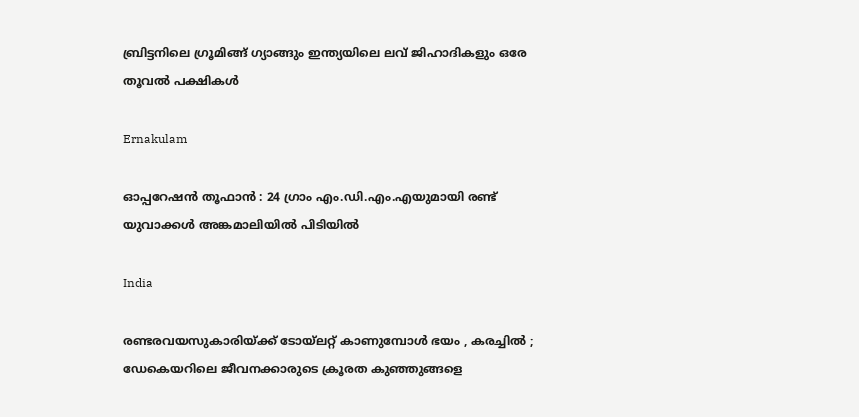ബ്രിട്ടനിലെ ഗ്രൂമിങ്ങ് ഗ്യാങ്ങും ഇന്ത്യയിലെ ലവ് ജിഹാദികളും ഒരേ തൂവല്‍ പക്ഷികള്‍

Ernakulam

ഓപ്പറേഷൻ തൂഫാൻ : 24 ഗ്രാം എം.ഡി.എം.എയുമായി രണ്ട് യുവാക്കൾ അങ്കമാലിയിൽ പിടിയിൽ

India

രണ്ടരവയസുകാരിയ്‌ക്ക് ടോയ്‌ലറ്റ് കാണുമ്പോൾ ഭയം , കരച്ചിൽ ; ഡേകെയറിലെ ജീവനക്കാരുടെ ക്രൂരത കുഞ്ഞുങ്ങളെ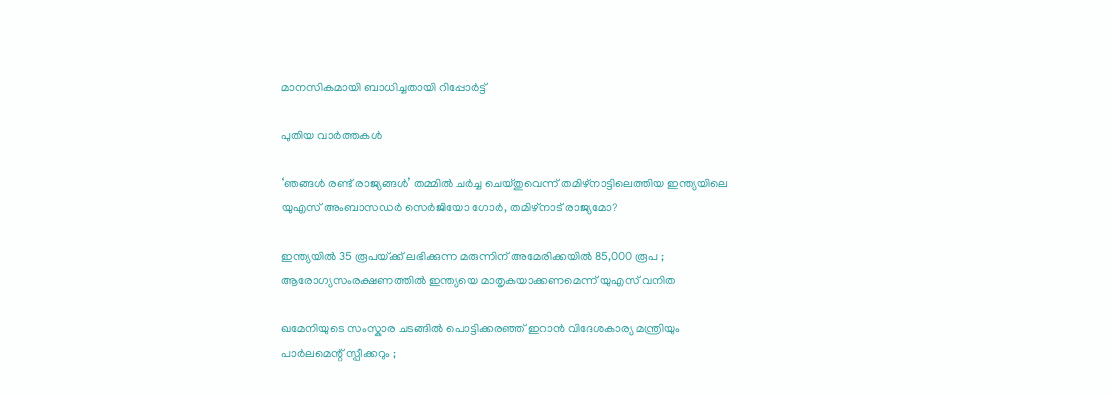മാനസികമായി ബാധിച്ചതായി റിപ്പോർട്ട്

പുതിയ വാര്‍ത്തകള്‍

‘ഞങ്ങള്‍ രണ്ട് രാജ്യങ്ങള്‍’ തമ്മില്‍ ചര്‍ച്ച ചെയ്തുവെന്ന് തമിഴ്നാട്ടിലെത്തിയ ഇന്ത്യയിലെ യുഎസ് അംബാസഡര്‍ സെര്‍ജിയോ ഗോര്‍, തമിഴ്നാട് രാജ്യമോ?

ഇന്ത്യയിൽ 35 രൂപയ്‌ക്ക് ലഭിക്കുന്ന മരുന്നിന് അമേരിക്കയിൽ 85,000 രൂപ ; ആരോഗ്യസംരക്ഷണത്തിൽ ഇന്ത്യയെ മാതൃകയാക്കണമെന്ന് യുഎസ് വനിത

ഖമേനിയുടെ സംസ്കാര ചടങ്ങിൽ പൊട്ടിക്കരഞ്ഞ് ഇറാൻ വിദേശകാര്യ മന്ത്രിയും പാർലമെന്റ് സ്പീക്കറും ;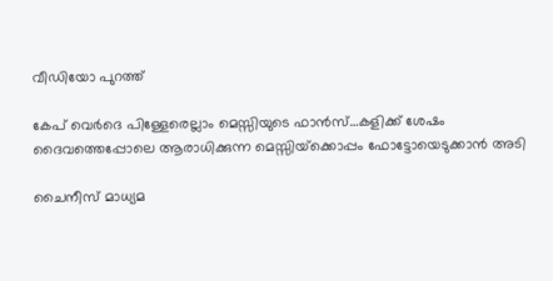വീഡിയോ പുറത്ത്

കേപ് വെര്‍ദെ പിള്ളേരെല്ലാം മെസ്സിയുടെ ഫാന്‍സ്…കളിക്ക് ശേഷം ദൈവത്തെപ്പോലെ ആരാധിക്കുന്ന മെസ്സിയ്‌ക്കൊപ്പം ഫോട്ടോയെടുക്കാന്‍ അടി

ചൈനീസ് മാധ്യമ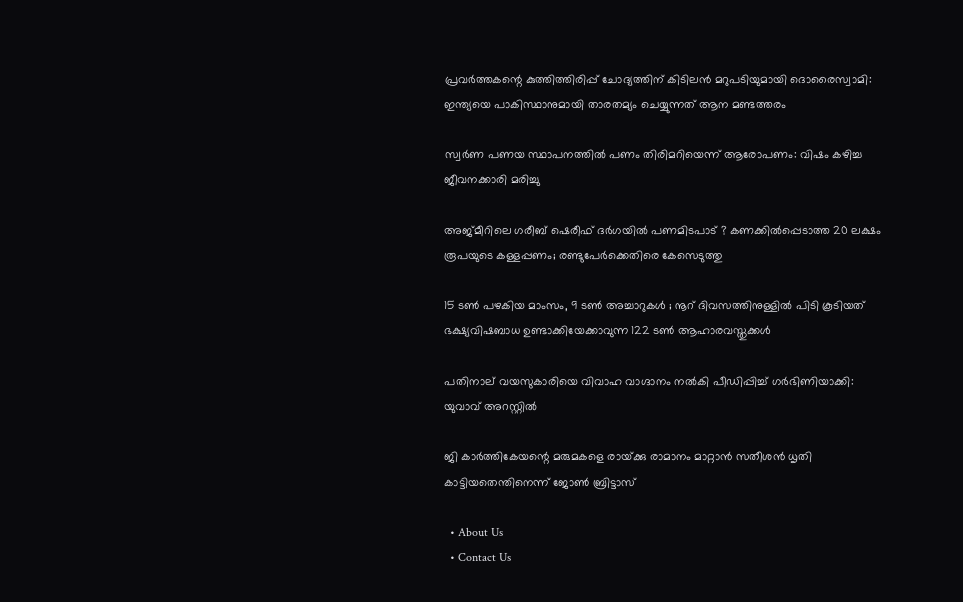പ്രവർത്തകന്റെ കുത്തിത്തിരിപ്പ് ചോദ്യത്തിന് കിടിലൻ മറുപടിയുമായി ദൊരൈസ്വാമി: ഇന്ത്യയെ പാകിസ്ഥാനുമായി താരതമ്യം ചെയ്യുന്നത് ആന മണ്ടത്തരം

സ്വര്‍ണ പണയ സ്ഥാപനത്തില്‍ പണം തിരിമറിയെന്ന് ആരോപണം: വിഷം കഴിച്ച ജീവനക്കാരി മരിച്ചു

അജ്മീറിലെ ഗരീബ് ഷെരീഫ് ദർഗയിൽ പണമിടപാട് ? കണക്കിൽപ്പെടാത്ത 20 ലക്ഷം രൂപയുടെ കള്ളപ്പണം; രണ്ടുപേർക്കെതിരെ കേസെടുത്തു

15 ടൺ പഴകിയ മാംസം, 9 ടൺ അച്ചാറുകൾ ; നൂറ് ദിവസത്തിനുള്ളിൽ പിടി കൂടിയത് ഭക്ഷ്യവിഷബാധ ഉണ്ടാക്കിയേക്കാവുന്ന 122 ടൺ ആഹാരവസ്തുക്കൾ

പതിനാല് വയസുകാരിയെ വിവാഹ വാഗ്ദാനം നല്‍കി പീഡിപ്പിച്ച് ഗര്‍ഭിണിയാക്കി: യുവാവ് അറസ്റ്റില്‍

ജി കാര്‍ത്തികേയന്റെ മരുമകളെ രായ്‌ക്കു രാമാനം മാറ്റാന്‍ സതീശന്‍ ധൃതി കാട്ടിയതെന്തിനെന്ന് ജോണ്‍ ബ്രിട്ടാസ്

  • About Us
  • Contact Us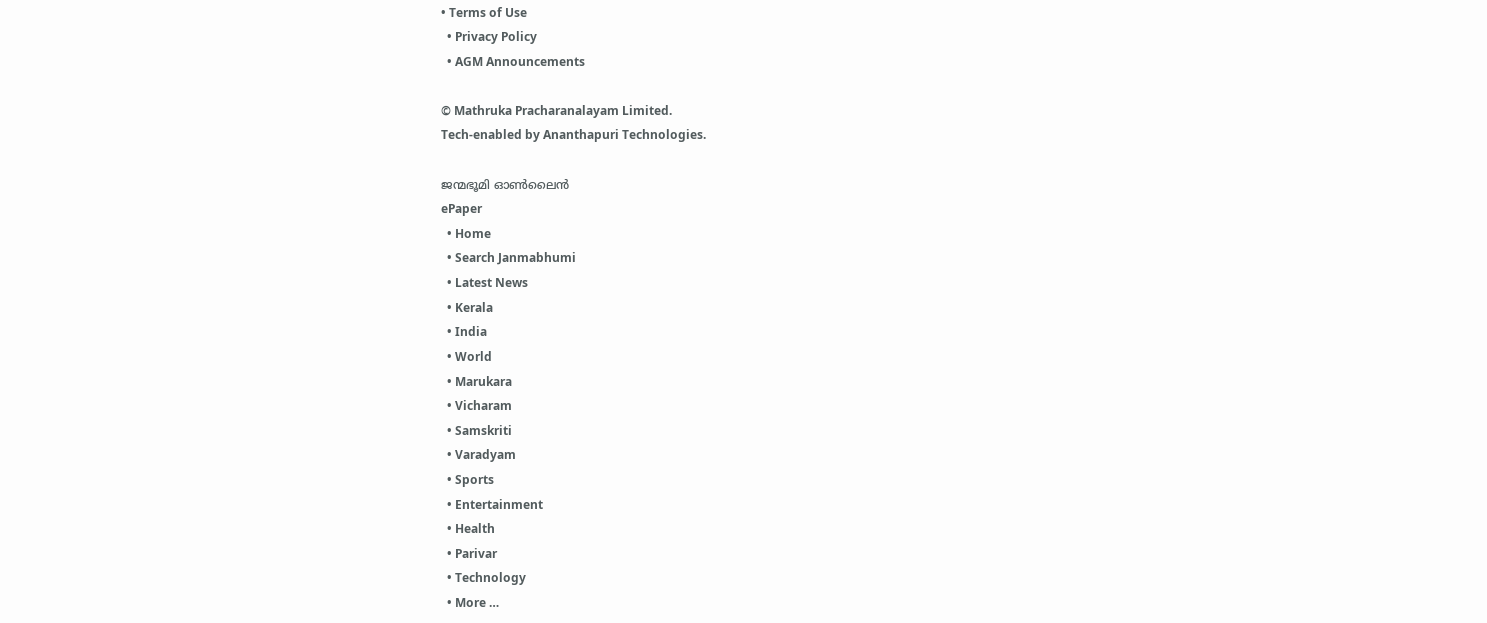• Terms of Use
  • Privacy Policy
  • AGM Announcements

© Mathruka Pracharanalayam Limited.
Tech-enabled by Ananthapuri Technologies.

ജന്മഭൂമി ഓണ്‍ലൈന്‍
ePaper
  • Home
  • Search Janmabhumi
  • Latest News
  • Kerala
  • India
  • World
  • Marukara
  • Vicharam
  • Samskriti
  • Varadyam
  • Sports
  • Entertainment
  • Health
  • Parivar
  • Technology
  • More …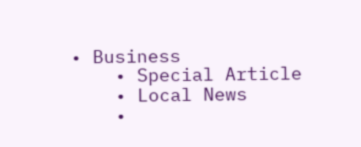• Business
    • Special Article
    • Local News
    •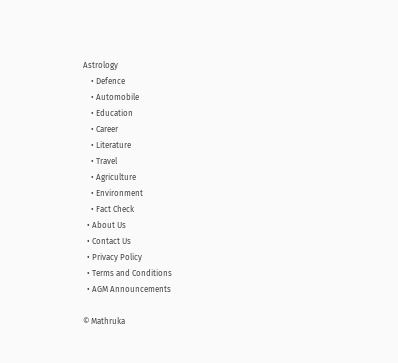Astrology
    • Defence
    • Automobile
    • Education
    • Career
    • Literature
    • Travel
    • Agriculture
    • Environment
    • Fact Check
  • About Us
  • Contact Us
  • Privacy Policy
  • Terms and Conditions
  • AGM Announcements

© Mathruka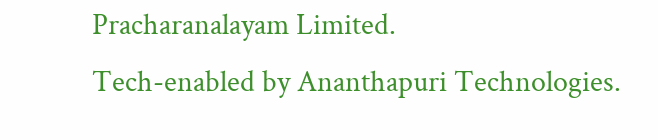Pracharanalayam Limited.
Tech-enabled by Ananthapuri Technologies.